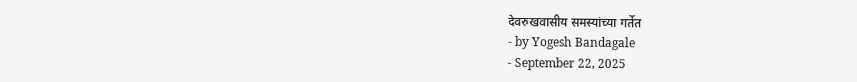देवरुखवासीय समस्यांच्या गर्तेत
- by Yogesh Bandagale
- September 22, 2025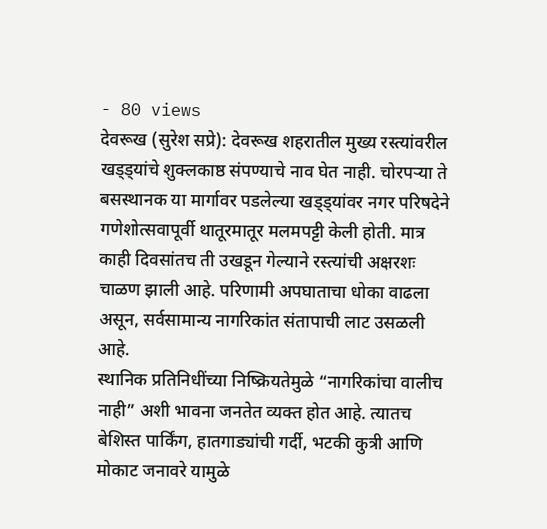- 80 views
देवरूख (सुरेश सप्रे): देवरूख शहरातील मुख्य रस्त्यांवरील खड्ड्यांचे शुक्लकाष्ठ संपण्याचे नाव घेत नाही. चोरपऱ्या ते बसस्थानक या मार्गावर पडलेल्या खड्ड्यांवर नगर परिषदेने गणेशोत्सवापूर्वी थातूरमातूर मलमपट्टी केली होती. मात्र काही दिवसांतच ती उखडून गेल्याने रस्त्यांची अक्षरशः चाळण झाली आहे. परिणामी अपघाताचा धोका वाढला असून, सर्वसामान्य नागरिकांत संतापाची लाट उसळली आहे.
स्थानिक प्रतिनिधींच्या निष्क्रियतेमुळे “नागरिकांचा वालीच नाही” अशी भावना जनतेत व्यक्त होत आहे. त्यातच बेशिस्त पार्किंग, हातगाड्यांची गर्दी, भटकी कुत्री आणि मोकाट जनावरे यामुळे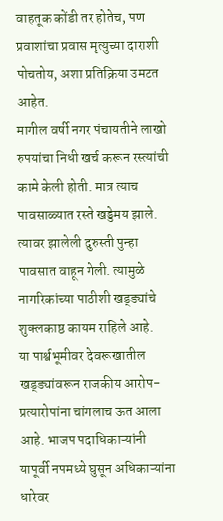वाहतूक कोंडी तर होतेच, पण प्रवाशांचा प्रवास मृत्युच्या दाराशी पोचतोय, अशा प्रतिक्रिया उमटत आहेत.
मागील वर्षी नगर पंचायतीने लाखो रुपयांचा निधी खर्च करून रस्त्यांची कामे केली होती. मात्र त्याच पावसाळ्यात रस्ते खड्डेमय झाले. त्यावर झालेली दुरुस्ती पुन्हा पावसात वाहून गेली. त्यामुळे नागरिकांच्या पाठीशी खड्ड्यांचे शुक्लकाष्ठ कायम राहिले आहे.
या पार्श्वभूमीवर देवरूखातील खड्ड्यांवरून राजकीय आरोप-प्रत्यारोपांना चांगलाच ऊत आला आहे. भाजप पदाधिकाऱ्यांनी यापूर्वी नपमध्ये घुसून अधिकाऱ्यांना धारेवर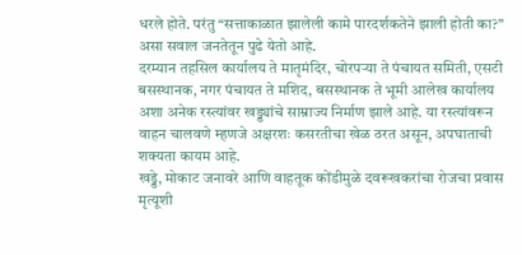धरले होते. परंतु “सत्ताकाळात झालेली कामे पारदर्शकतेने झाली होती का?” असा सवाल जनतेतून पुढे येतो आहे.
दरम्यान तहसिल कार्यालय ते मातृमंदिर, चोरपऱ्या ते पंचायत समिती, एसटी बसस्थानक, नगर पंचायत ते मशिद, बसस्थानक ते भूमी आलेख कार्यालय अशा अनेक रस्त्यांवर खड्ड्यांचे साम्राज्य निर्माण झाले आहे. या रस्त्यांवरून वाहन चालवणे म्हणजे अक्षरशः कसरतीचा खेळ ठरत असून, अपघाताची शक्यता कायम आहे.
खड्डे, मोकाट जनावरे आणि वाहतूक कोंडीमुळे दवरूखकरांचा रोजचा प्रवास मृत्यूशी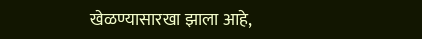खेळण्यासारखा झाला आहे,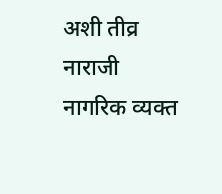अशी तीव्र नाराजी नागरिक व्यक्त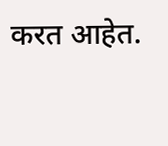करत आहेत.